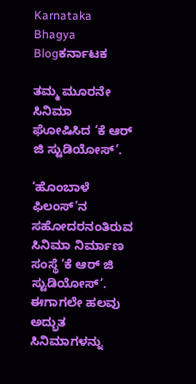Karnataka Bhagya
Blogಕರ್ನಾಟಕ

ತಮ್ಮ ಮೂರನೇ ಸಿನಿಮಾ ಘೋಷಿಸಿದ ‘ಕೆ ಆರ್ ಜಿ ಸ್ಟುಡಿಯೋಸ್’.

‘ಹೊಂಬಾಳೆ ಫಿಲಂಸ್’ನ ಸಹೋದರನಂತಿರುವ ಸಿನಿಮಾ ನಿರ್ಮಾಣ ಸಂಸ್ಥೆ ‘ಕೆ ಆರ್ ಜಿ ಸ್ಟುಡಿಯೋಸ್’. ಈಗಾಗಲೇ ಹಲವು ಅದ್ಭುತ ಸಿನಿಮಾಗಳನ್ನು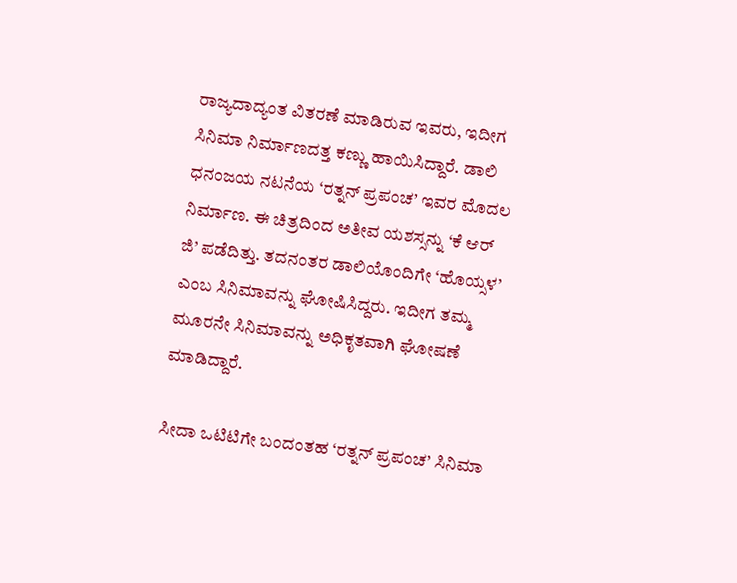ರಾಜ್ಯದಾದ್ಯಂತ ವಿತರಣೆ ಮಾಡಿರುವ ಇವರು, ಇದೀಗ ಸಿನಿಮಾ ನಿರ್ಮಾಣದತ್ತ ಕಣ್ಣು ಹಾಯಿಸಿದ್ದಾರೆ. ಡಾಲಿ ಧನಂಜಯ ನಟನೆಯ ‘ರತ್ನನ್ ಪ್ರಪಂಚ’ ಇವರ ಮೊದಲ ನಿರ್ಮಾಣ. ಈ ಚಿತ್ರದಿಂದ ಅತೀವ ಯಶಸ್ಸನ್ನು ‘ಕೆ ಆರ್ ಜಿ’ ಪಡೆದಿತ್ತು. ತದನಂತರ ಡಾಲಿಯೊಂದಿಗೇ ‘ಹೊಯ್ಸಳ’ ಎಂಬ ಸಿನಿಮಾವನ್ನು ಘೋಷಿಸಿದ್ದರು. ಇದೀಗ ತಮ್ಮ ಮೂರನೇ ಸಿನಿಮಾವನ್ನು ಅಧಿಕೃತವಾಗಿ ಘೋಷಣೆ ಮಾಡಿದ್ದಾರೆ.

ಸೀದಾ ಒಟಿಟಿಗೇ ಬಂದಂತಹ ‘ರತ್ನನ್ ಪ್ರಪಂಚ’ ಸಿನಿಮಾ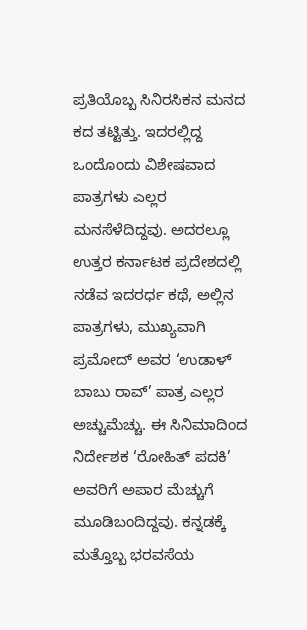ಪ್ರತಿಯೊಬ್ಬ ಸಿನಿರಸಿಕನ ಮನದ ಕದ ತಟ್ಟಿತ್ತು. ಇದರಲ್ಲಿದ್ದ ಒಂದೊಂದು ವಿಶೇಷವಾದ ಪಾತ್ರಗಳು ಎಲ್ಲರ ಮನಸೆಳೆದಿದ್ದವು. ಅದರಲ್ಲೂ ಉತ್ತರ ಕರ್ನಾಟಕ ಪ್ರದೇಶದಲ್ಲಿ ನಡೆವ ಇದರರ್ಧ ಕಥೆ, ಅಲ್ಲಿನ ಪಾತ್ರಗಳು, ಮುಖ್ಯವಾಗಿ ಪ್ರಮೋದ್ ಅವರ ‘ಉಡಾಳ್ ಬಾಬು ರಾವ್’ ಪಾತ್ರ ಎಲ್ಲರ ಅಚ್ಚುಮೆಚ್ಚು. ಈ ಸಿನಿಮಾದಿಂದ ನಿರ್ದೇಶಕ ‘ರೋಹಿತ್ ಪದಕಿ’ ಅವರಿಗೆ ಅಪಾರ ಮೆಚ್ಚುಗೆ ಮೂಡಿಬಂದಿದ್ದವು. ಕನ್ನಡಕ್ಕೆ ಮತ್ತೊಬ್ಬ ಭರವಸೆಯ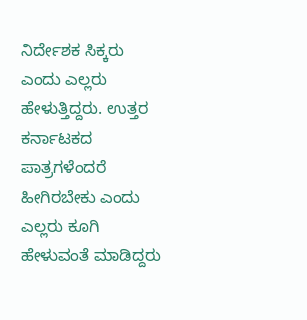ನಿರ್ದೇಶಕ ಸಿಕ್ಕರು ಎಂದು ಎಲ್ಲರು ಹೇಳುತ್ತಿದ್ದರು. ಉತ್ತರ ಕರ್ನಾಟಕದ ಪಾತ್ರಗಳೆಂದರೆ ಹೀಗಿರಬೇಕು ಎಂದು ಎಲ್ಲರು ಕೂಗಿ ಹೇಳುವಂತೆ ಮಾಡಿದ್ದರು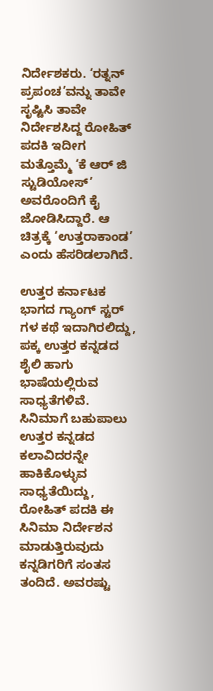ನಿರ್ದೇಶಕರು. ‘ರತ್ನನ್ ಪ್ರಪಂಚ’ವನ್ನು ತಾವೇ ಸೃಷ್ಟಿಸಿ ತಾವೇ ನಿರ್ದೇಶಸಿದ್ದ ರೋಹಿತ್ ಪದಕಿ ಇದೀಗ ಮತ್ತೊಮ್ಮೆ ‘ಕೆ ಆರ್ ಜಿ ಸ್ಟುಡಿಯೋಸ್’ ಅವರೊಂದಿಗೆ ಕೈ ಜೋಡಿಸಿದ್ದಾರೆ. ಆ ಚಿತ್ರಕ್ಕೆ ‘ಉತ್ತರಾಕಾಂಡ’ ಎಂದು ಹೆಸರಿಡಲಾಗಿದೆ.

ಉತ್ತರ ಕರ್ನಾಟಕ ಭಾಗದ ಗ್ಯಾಂಗ್ ಸ್ಟರ್ ಗಳ ಕಥೆ ಇದಾಗಿರಲಿದ್ದು, ಪಕ್ಕ ಉತ್ತರ ಕನ್ನಡದ ಶೈಲಿ ಹಾಗು ಭಾಷೆಯಲ್ಲಿರುವ ಸಾಧ್ಯತೆಗಳಿವೆ. ಸಿನಿಮಾಗೆ ಬಹುಪಾಲು ಉತ್ತರ ಕನ್ನಡದ ಕಲಾವಿದರನ್ನೇ ಹಾಕಿಕೊಳ್ಳುವ ಸಾಧ್ಯತೆಯಿದ್ದು, ರೋಹಿತ್ ಪದಕಿ ಈ ಸಿನಿಮಾ ನಿರ್ದೇಶನ ಮಾಡುತ್ತಿರುವುದು ಕನ್ನಡಿಗರಿಗೆ ಸಂತಸ ತಂದಿದೆ. ಅವರಷ್ಟು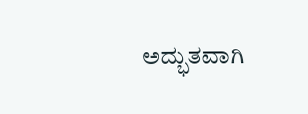ಅದ್ಭುತವಾಗಿ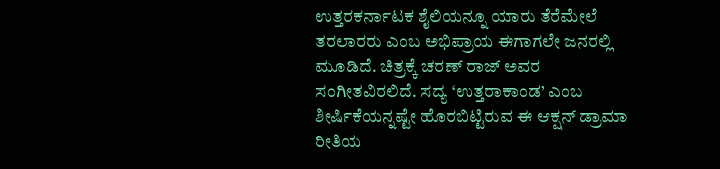ಉತ್ತರಕರ್ನಾಟಕ ಶೈಲಿಯನ್ನೂ ಯಾರು ತೆರೆಮೇಲೆ ತರಲಾರರು ಎಂಬ ಅಭಿಪ್ರಾಯ ಈಗಾಗಲೇ ಜನರಲ್ಲಿ ಮೂಡಿದೆ. ಚಿತ್ರಕ್ಕೆ ಚರಣ್ ರಾಜ್ ಅವರ ಸಂಗೀತವಿರಲಿದೆ. ಸದ್ಯ ‘ಉತ್ತರಾಕಾಂಡ’ ಎಂಬ ಶೀರ್ಷಿಕೆಯನ್ನಷ್ಟೇ ಹೊರಬಿಟ್ಟಿರುವ ಈ ಆಕ್ಷನ್ ಡ್ರಾಮಾ ರೀತಿಯ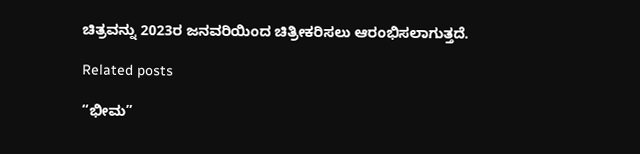ಚಿತ್ರವನ್ನು 2023ರ ಜನವರಿಯಿಂದ ಚಿತ್ರೀಕರಿಸಲು ಆರಂಭಿಸಲಾಗುತ್ತದೆ.

Related posts

“ಭೀಮ”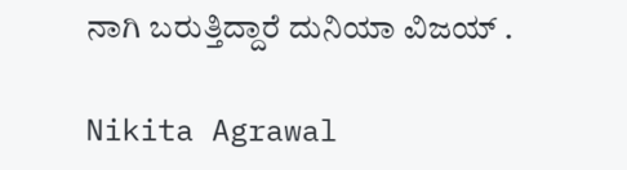ನಾಗಿ ಬರುತ್ತಿದ್ದಾರೆ ದುನಿಯಾ ವಿಜಯ್ .

Nikita Agrawal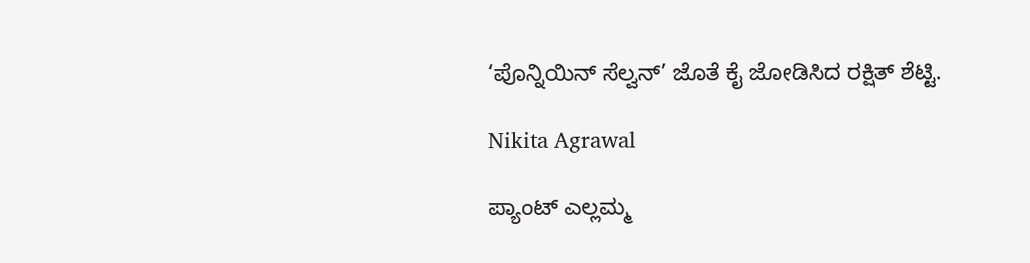‘ಪೊನ್ನಿಯಿನ್ ಸೆಲ್ವನ್’ ಜೊತೆ ಕೈ ಜೋಡಿಸಿದ ರಕ್ಷಿತ್ ಶೆಟ್ಟಿ.

Nikita Agrawal

ಪ್ಯಾಂಟ್ ಎಲ್ಲಮ್ಮ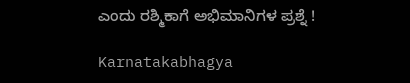ಎಂದು ರಶ್ಮಿಕಾಗೆ ಅಭಿಮಾನಿಗಳ ಪ್ರಶ್ನೆ !

Karnatakabhagya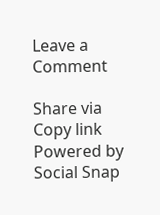Leave a Comment

Share via
Copy link
Powered by Social Snap